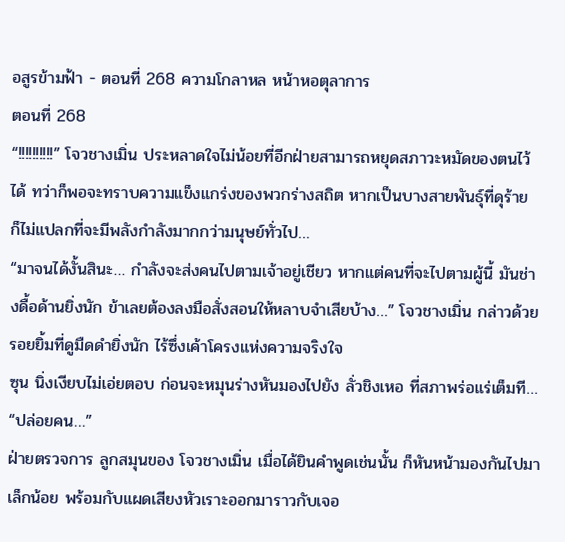อสูรข้ามฟ้า - ตอนที่ 268 ความโกลาหล หน้าหอตุลาการ
ตอนที่ 268
“!!!!!!!!!!” โจวชางเมิ่น ประหลาดใจไม่น้อยที่อีกฝ่ายสามารถหยุดสภาวะหมัดของตนไว้ได้ ทว่าก็พอจะทราบความแข็งแกร่งของพวกร่างสถิต หากเป็นบางสายพันธุ์ที่ดุร้าย ก็ไม่แปลกที่จะมีพลังกำลังมากกว่ามนุษย์ทั่วไป…
“มาจนได้งั้นสินะ… กำลังจะส่งคนไปตามเจ้าอยู่เชียว หากแต่คนที่จะไปตามผู้นี้ มันช่างดื้อด้านยิ่งนัก ข้าเลยต้องลงมือสั่งสอนให้หลาบจำเสียบ้าง…” โจวชางเมิ่น กล่าวด้วยรอยยิ้มที่ดูมืดดำยิ่งนัก ไร้ซึ่งเค้าโครงแห่งความจริงใจ
ซุน นิ่งเงียบไม่เอ่ยตอบ ก่อนจะหมุนร่างหันมองไปยัง ลั่วชิงเหอ ที่สภาพร่อแร่เต็มที…
“ปล่อยคน…”
ฝ่ายตรวจการ ลูกสมุนของ โจวชางเมิ่น เมื่อได้ยินคำพูดเช่นนั้น ก็หันหน้ามองกันไปมาเล็กน้อย พร้อมกับแผดเสียงหัวเราะออกมาราวกับเจอ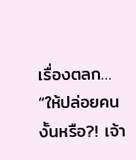เรื่องตลก… “ให้ปล่อยคนงั้นหรือ?! เจ้า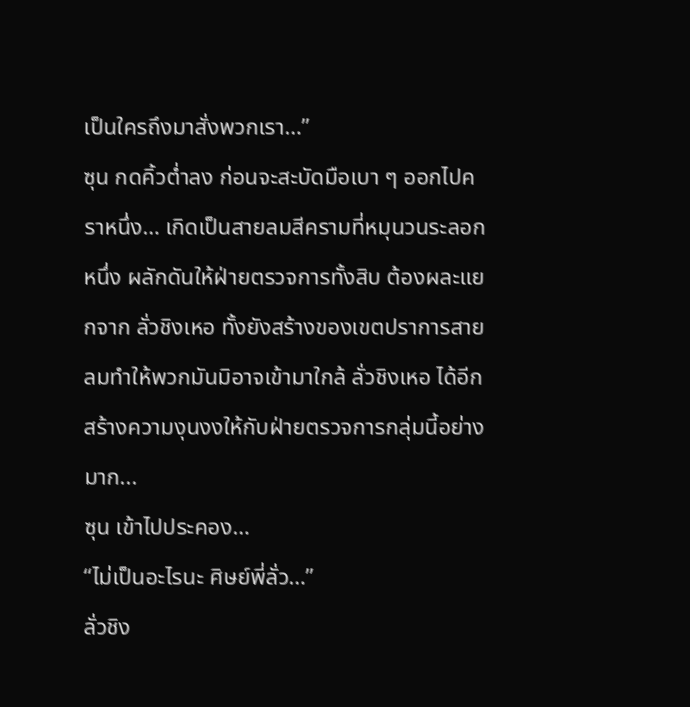เป็นใครถึงมาสั่งพวกเรา…”
ซุน กดคิ้วต่ำลง ก่อนจะสะบัดมือเบา ๆ ออกไปคราหนึ่ง… เกิดเป็นสายลมสีครามที่หมุนวนระลอกหนึ่ง ผลักดันให้ฝ่ายตรวจการทั้งสิบ ต้องผละแยกจาก ลั่วชิงเหอ ทั้งยังสร้างของเขตปราการสายลมทำให้พวกมันมิอาจเข้ามาใกล้ ลั่วชิงเหอ ได้อีก สร้างความงุนงงให้กับฝ่ายตรวจการกลุ่มนี้อย่างมาก...
ซุน เข้าไปประคอง…
“ไม่เป็นอะไรนะ ศิษย์พี่ลั่ว…”
ลั่วชิง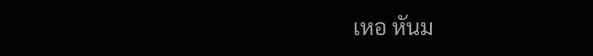เหอ หันม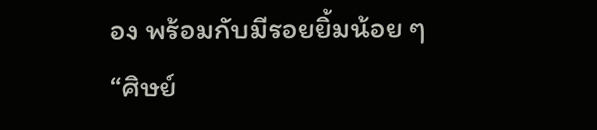อง พร้อมกับมีรอยยิ้มน้อย ๆ
“ศิษย์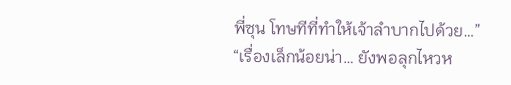พี่ซุน โทษทีที่ทำให้เจ้าลำบากไปด้วย…”
“เรื่องเล็กน้อยน่า… ยังพอลุกไหวห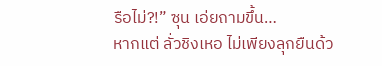รือไม่?!” ซุน เอ่ยถามขึ้น…
หากแต่ ลั่วชิงเหอ ไม่เพียงลุกยืนด้ว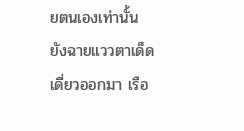ยตนเองเท่านั้น ยังฉายแววตาเด็ดเดี่ยวออกมา เรือ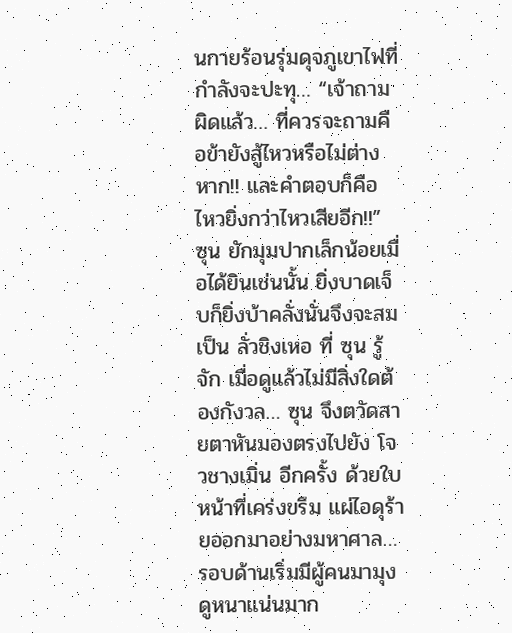นกายร้อนรุ่มดุจภูเขาไฟที่กำลังจะปะทุ… “เจ้าถามผิดแล้ว… ที่ควรจะถามคือข้ายังสู้ไหวหรือไม่ต่างหาก!! และคำตอบก็คือ ไหวยิ่งกว่าไหวเสียอีก!!”
ซุน ยักมุมปากเล็กน้อยเมื่อได้ยินเช่นนั้น ยิ่งบาดเจ็บก็ยิ่งบ้าคลั่งนั่นจึงจะสมเป็น ลั่วชิงเหอ ที่ ซุน รู้จัก เมื่อดูแล้วไม่มีสิ่งใดต้องกังวล… ซุน จึงตวัดสายตาหันมองตรงไปยัง โจวชางเมิ่น อีกครั้ง ด้วยใบหน้าที่เคร่งขรึม แผ่ไอดุร้ายออกมาอย่างมหาศาล… รอบด้านเริ่มมีผู้คนมามุงดูหนาแน่นมาก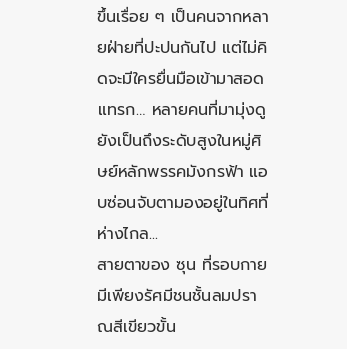ขึ้นเรื่อย ๆ เป็นคนจากหลายฝ่ายที่ปะปนกันไป แต่ไม่คิดจะมีใครยื่นมือเข้ามาสอดแทรก… หลายคนที่มามุ่งดู ยังเป็นถึงระดับสูงในหมู่ศิษย์หลักพรรคมังกรฟ้า แอบซ่อนจับตามองอยู่ในทิศที่ห่างไกล...
สายตาของ ซุน ที่รอบกายมีเพียงรัศมีชนชั้นลมปราณสีเขียวขั้น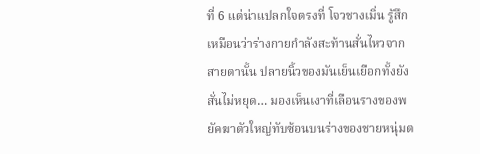ที่ 6 แต่น่าแปลกใจตรงที่ โจวชางเมิ่น รู้สึกเหมือนว่าร่างกายกำลังสะท้านสั่นไหวจากสายตานั้น ปลายนิ้วของมันเย็นเยือกทั้งยังสั่นไม่หยุด… มองเห็นเงาที่เลือนรางของพยัคฆาตัวใหญ่ทับซ้อนบนร่างของชายหนุ่มต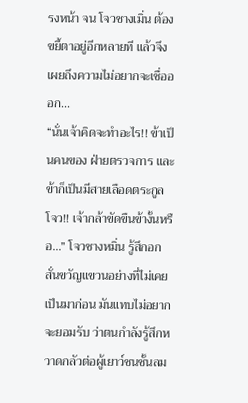รงหน้า จน โจวชางเมิ่น ต้องขยี้ตาอยู่อีกหลายที แล้วจึงเผยถึงความไม่อยากจะเชื่อออก...
“นั่นเจ้าคิดจะทำอะไร!! ข้าเป็นคนของ ฝ่ายตรวจการ และข้าก็เป็นมีสายเลือดตระกูลโจว!! เจ้ากล้าขัดขืนข้างั้นหรือ…” โจวชางหมิ่น รู้สึกอกสั่นขวัญแขวนอย่างที่ไม่เคยเป็นมาก่อน มันแทบไม่อยากจะยอมรับ ว่าตนกำลังรู้สึกหวาดกลัวต่อผู้เยาว์ชนชั้นลม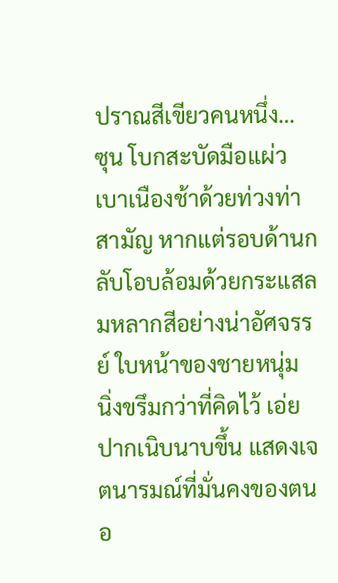ปราณสีเขียวคนหนึ่ง…
ซุน โบกสะบัดมือแผ่วเบาเนืองช้าด้วยท่วงท่าสามัญ หากแต่รอบด้านกลับโอบล้อมด้วยกระแสลมหลากสีอย่างน่าอัศจรรย์ ใบหน้าของชายหนุ่ม นิ่งขรึมกว่าที่คิดไว้ เอ่ยปากเนิบนาบขึ้น แสดงเจตนารมณ์ที่มั่นคงของตนอ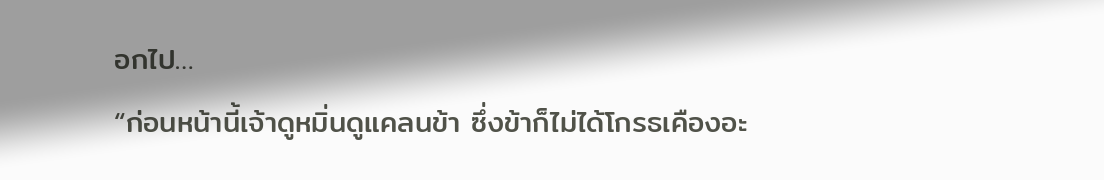อกไป…
“ก่อนหน้านี้เจ้าดูหมิ่นดูแคลนข้า ซึ่งข้าก็ไม่ได้โกรธเคืองอะ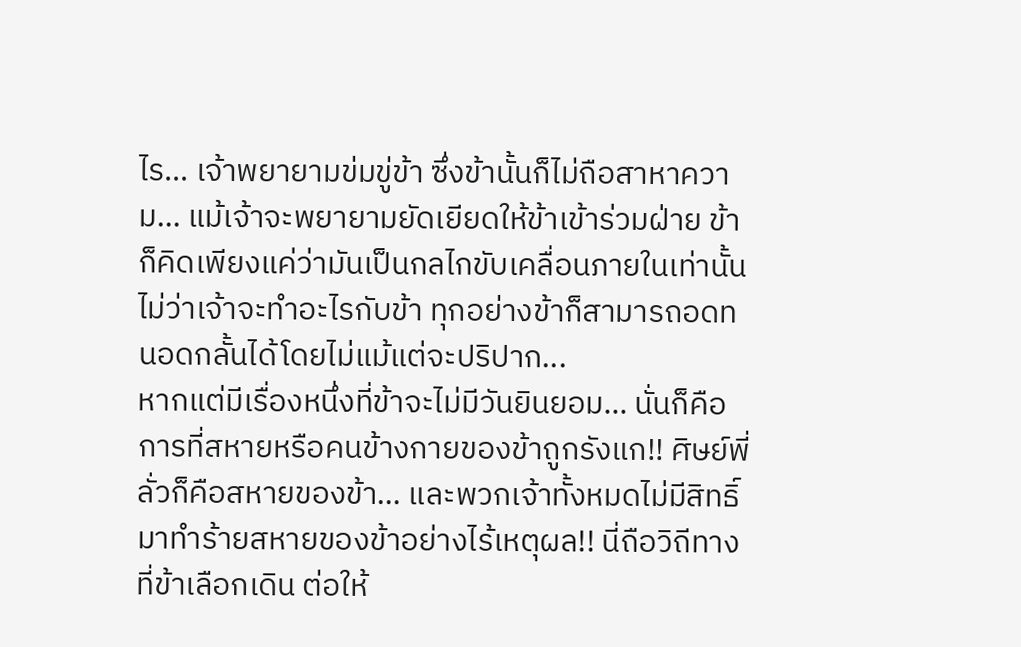ไร… เจ้าพยายามข่มขู่ข้า ซึ่งข้านั้นก็ไม่ถือสาหาความ… แม้เจ้าจะพยายามยัดเยียดให้ข้าเข้าร่วมฝ่าย ข้าก็คิดเพียงแค่ว่ามันเป็นกลไกขับเคลื่อนภายในเท่านั้น ไม่ว่าเจ้าจะทำอะไรกับข้า ทุกอย่างข้าก็สามารถอดทนอดกลั้นได้โดยไม่แม้แต่จะปริปาก...
หากแต่มีเรื่องหนึ่งที่ข้าจะไม่มีวันยินยอม… นั่นก็คือการที่สหายหรือคนข้างกายของข้าถูกรังแก!! ศิษย์พี่ลั่วก็คือสหายของข้า… และพวกเจ้าทั้งหมดไม่มีสิทธิ์มาทำร้ายสหายของข้าอย่างไร้เหตุผล!! นี่ถือวิถีทางที่ข้าเลือกเดิน ต่อให้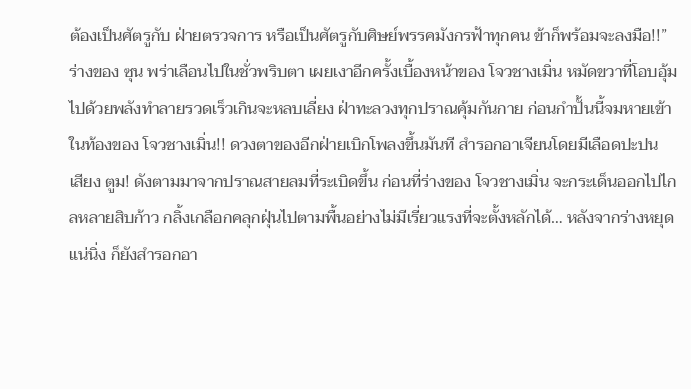ต้องเป็นศัตรูกับ ฝ่ายตรวจการ หรือเป็นศัตรูกับศิษย์พรรคมังกรฟ้าทุกคน ข้าก็พร้อมจะลงมือ!!”
ร่างของ ซุน พร่าเลือนไปในชั่วพริบตา เผยเงาอีกครั้งเบื้องหน้าของ โจวชางเมิ่น หมัดขวาที่โอบอุ้มไปด้วยพลังทำลายรวดเร็วเกินจะหลบเลี่ยง ฝ่าทะลวงทุกปราณคุ้มกันกาย ก่อนกำปั้นนี้จมหายเข้าในท้องของ โจวชางเมิ่น!! ดวงตาของอีกฝ่ายเบิกโพลงขึ้นมันที สำรอกอาเจียนโดยมีเลือดปะปน
เสียง ตูม! ดังตามมาจากปราณสายลมที่ระเบิดขึ้น ก่อนที่ร่างของ โจวชางเมิ่น จะกระเด็นออกไปไกลหลายสิบก้าว กลิ้งเกลือกคลุกฝุ่นไปตามพื้นอย่างไม่มีเรี่ยวแรงที่จะตั้งหลักได้… หลังจากร่างหยุดแน่นิ่ง ก็ยังสำรอกอา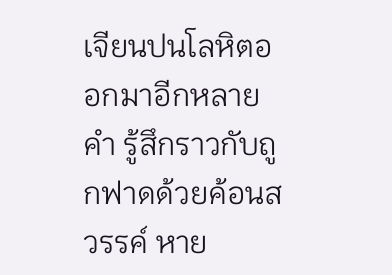เจียนปนโลหิตออกมาอีกหลายคำ รู้สึกราวกับถูกฟาดด้วยค้อนสวรรค์ หาย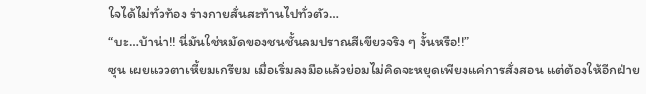ใจได้ไม่ทั่วท้อง ร่างกายสั่นสะท้านไปทั่วตัว…
“บะ…บ้าน่า!! นี่มันใช่หมัดของชนชั้นลมปราณสีเขียวจริง ๆ งั้นหรือ!!”
ซุน เผยแววตาเหี้ยมเกรียม เมื่อเริ่มลงมือแล้วย่อมไม่คิดจะหยุดเพียงแค่การสั่งสอน แต่ต้องให้อีกฝ่าย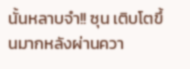นั้นหลาบจำ!! ซุน เติบโตขึ้นมากหลังผ่านควา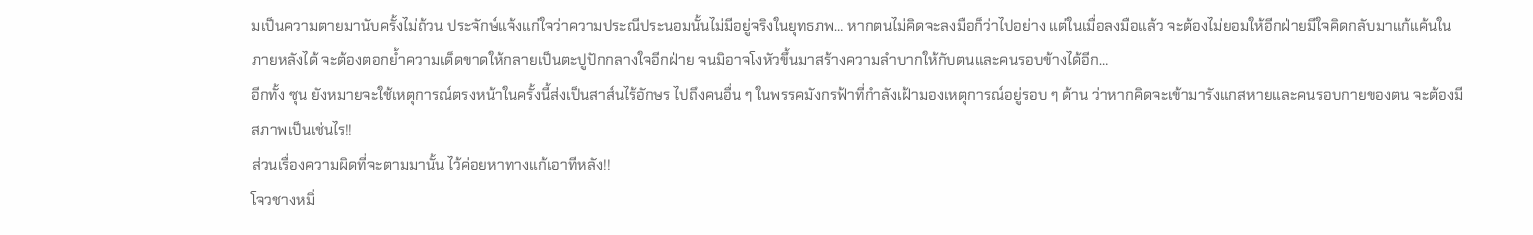มเป็นความตายมานับครั้งไม่ถ้วน ประจักษ์แจ้งแก่ใจว่าความประณีประนอมนั้นไม่มีอยู่จริงในยุทธภพ… หากตนไม่คิดจะลงมือก็ว่าไปอย่าง แต่ในเมื่อลงมือแล้ว จะต้องไม่ยอมให้อีกฝ่ายมีใจคิดกลับมาแก้แค้นในภายหลังได้ จะต้องตอกย้ำความเด็ดขาดให้กลายเป็นตะปูปักกลางใจอีกฝ่าย จนมิอาจโงหัวขึ้นมาสร้างความลำบากให้กับตนและคนรอบข้างได้อีก…
อีกทั้ง ซุน ยังหมายจะใช้เหตุการณ์ตรงหน้าในครั้งนี้ส่งเป็นสาส์นไร้อักษร ไปถึงคนอื่น ๆ ในพรรคมังกรฟ้าที่กำลังเฝ้ามองเหตุการณ์อยู่รอบ ๆ ด้าน ว่าหากคิดจะเข้ามารังแกสหายและคนรอบกายของตน จะต้องมีสภาพเป็นเช่นไร!!
ส่วนเรื่องความผิดที่จะตามมานั้น ไว้ค่อยหาทางแก้เอาทีหลัง!!
โจวชางหมิ่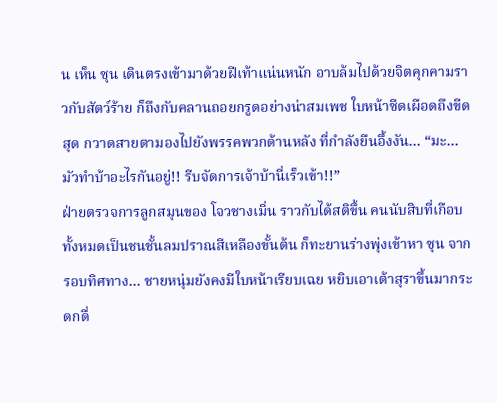น เห็น ซุน เดินตรงเข้ามาด้วยฝีเท้าแน่นหนัก อาบล้มไปด้วยจิตคุกคามราวกับสัตว์ร้าย ก็ถึงกับคลานถอยกรูดอย่างน่าสมเพช ใบหน้าซีดเผือดถึงขีดสุด กวาดสายตามองไปยังพรรคพวกด้านหลัง ที่กำลังยืนอึ้งงัน… “มะ…มัวทำบ้าอะไรกันอยู่!! รีบจัดการเจ้าบ้านี่เร็วเข้า!!”
ฝ่ายตรวจการลูกสมุนของ โจวชางเมิ่น ราวกับได้สติขึ้น คนนับสิบที่เกือบทั้งหมดเป็นชนชั้นลมปราณสีเหลืองขั้นต้น ก็ทะยานร่างพุ่งเข้าหา ซุน จากรอบทิศทาง… ชายหนุ่มยังคงมีใบหน้าเรียบเฉย หยิบเอาเต้าสุราขึ้นมากระดกดื่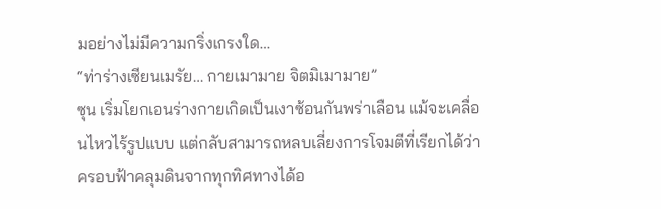มอย่างไม่มีความกริ่งเกรงใด…
“ท่าร่างเซียนเมรัย… กายเมามาย จิตมิเมามาย”
ซุน เริ่มโยกเอนร่างกายเกิดเป็นเงาซ้อนกันพร่าเลือน แม้จะเคลื่อนไหวไร้รูปแบบ แต่กลับสามารถหลบเลี่ยงการโจมตีที่เรียกได้ว่าครอบฟ้าคลุมดินจากทุกทิศทางได้อ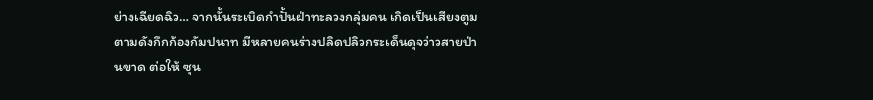ย่างเฉียดฉิว… จากนั้นระเบิดกำปั้นฝ่าทะลวงกลุ่มคน เกิดเป็นเสียงตูมตามดังกึกก้องกัมปนาท มีหลายคนร่างปลิดปลิวกระเด็นดุจว่าวสายป่านขาด ต่อให้ ซุน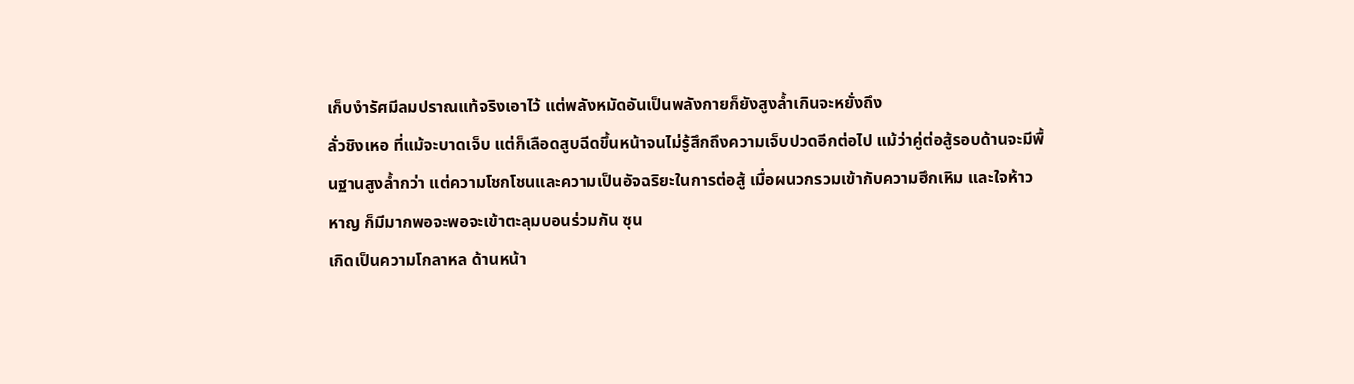เก็บงำรัศมีลมปราณแท้จริงเอาไว้ แต่พลังหมัดอันเป็นพลังกายก็ยังสูงล้ำเกินจะหยั่งถึง
ลั่วชิงเหอ ที่แม้จะบาดเจ็บ แต่ก็เลือดสูบฉีดขึ้นหน้าจนไม่รู้สึกถึงความเจ็บปวดอีกต่อไป แม้ว่าคู่ต่อสู้รอบด้านจะมีพื้นฐานสูงล้ำกว่า แต่ความโชกโชนและความเป็นอัจฉริยะในการต่อสู้ เมื่อผนวกรวมเข้ากับความฮึกเหิม และใจห้าวหาญ ก็มีมากพอจะพอจะเข้าตะลุมบอนร่วมกัน ซุน
เกิดเป็นความโกลาหล ด้านหน้า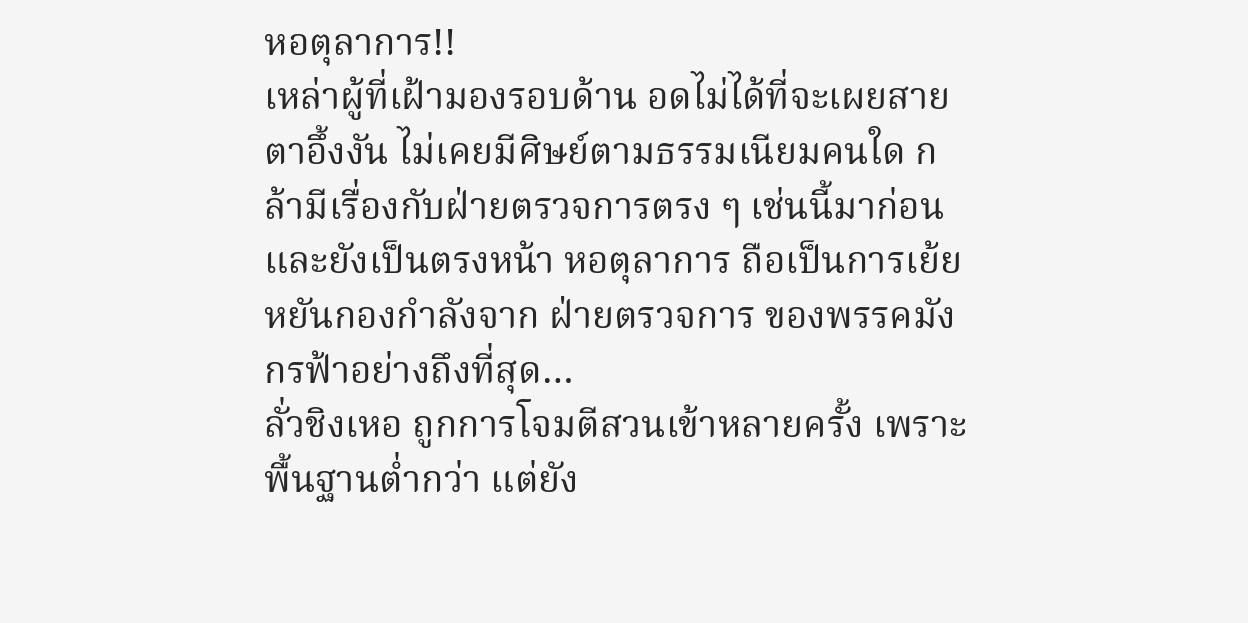หอตุลาการ!!
เหล่าผู้ที่เฝ้ามองรอบด้าน อดไม่ได้ที่จะเผยสายตาอึ้งงัน ไม่เคยมีศิษย์ตามธรรมเนียมคนใด กล้ามีเรื่องกับฝ่ายตรวจการตรง ๆ เช่นนี้มาก่อน และยังเป็นตรงหน้า หอตุลาการ ถือเป็นการเย้ยหยันกองกำลังจาก ฝ่ายตรวจการ ของพรรคมังกรฟ้าอย่างถึงที่สุด…
ลั่วชิงเหอ ถูกการโจมตีสวนเข้าหลายครั้ง เพราะพื้นฐานต่ำกว่า แต่ยัง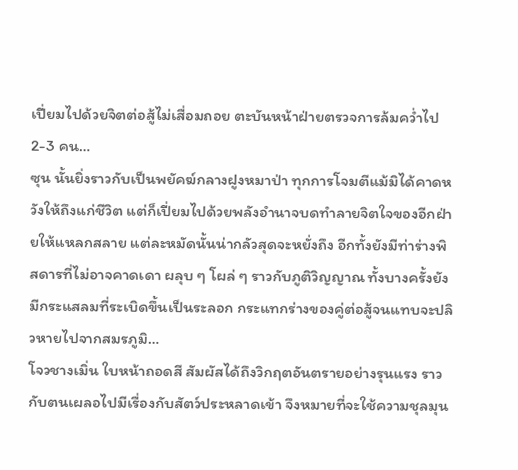เปี่ยมไปด้วยจิตต่อสู้ไม่เสื่อมถอย ตะบันหน้าฝ่ายตรวจการล้มคว่ำไป 2-3 คน…
ซุน นั้นยิ่งราวกับเป็นพยัคฆ์กลางฝูงหมาป่า ทุกการโจมตีแม้มิได้คาดหวังให้ถึงแก่ชีวิต แต่ก็เปี่ยมไปด้วยพลังอำนาจบดทำลายจิตใจของอีกฝ่ายให้แหลกสลาย แต่ละหมัดนั้นน่ากลัวสุดจะหยั่งถึง อีกทั้งยังมีท่าร่างพิสดารที่ไม่อาจคาดเดา ผลุบ ๆ โผล่ ๆ ราวกับภูติวิญญาณ ทั้งบางครั้งยังมีกระแสลมที่ระเบิดขึ้นเป็นระลอก กระแทกร่างของคู่ต่อสู้จนแทบจะปลิวหายไปจากสมรภูมิ…
โจวชางเมิ่น ใบหน้าถอดสี สัมผัสได้ถึงวิกฤตอันตรายอย่างรุนแรง ราวกับตนเผลอไปมีเรื่องกับสัตว์ประหลาดเข้า จึงหมายที่จะใช้ความชุลมุน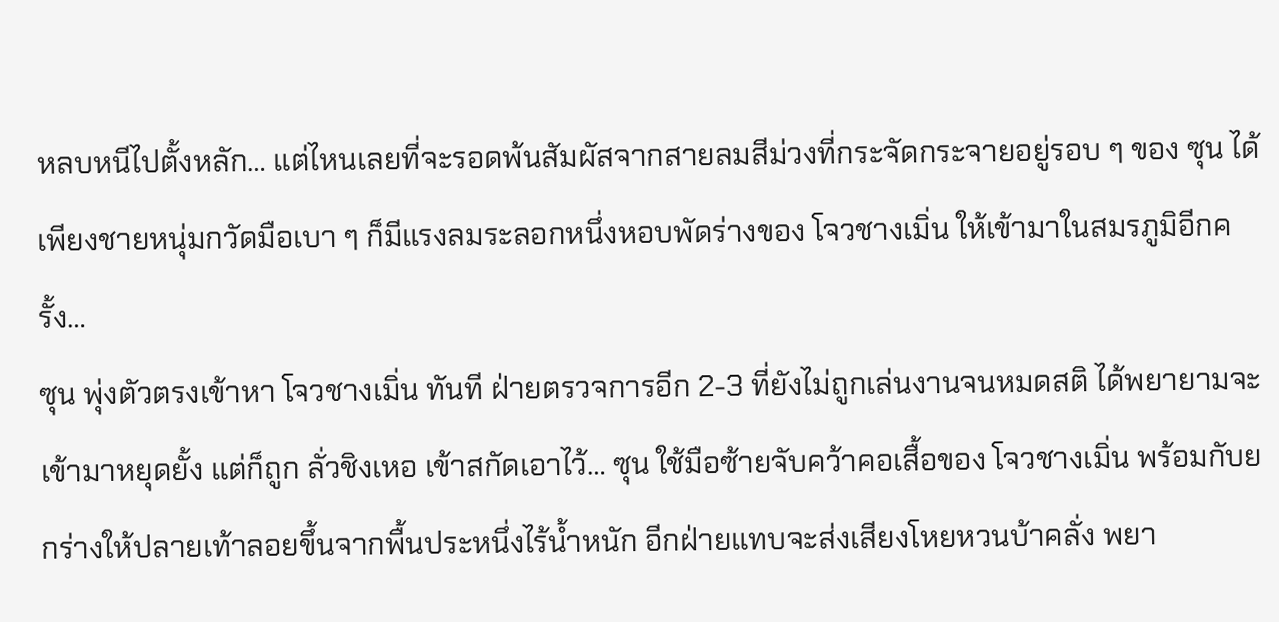หลบหนีไปตั้งหลัก… แต่ไหนเลยที่จะรอดพ้นสัมผัสจากสายลมสีม่วงที่กระจัดกระจายอยู่รอบ ๆ ของ ซุน ได้ เพียงชายหนุ่มกวัดมือเบา ๆ ก็มีแรงลมระลอกหนึ่งหอบพัดร่างของ โจวชางเมิ่น ให้เข้ามาในสมรภูมิอีกครั้ง…
ซุน พุ่งตัวตรงเข้าหา โจวชางเมิ่น ทันที ฝ่ายตรวจการอีก 2-3 ที่ยังไม่ถูกเล่นงานจนหมดสติ ได้พยายามจะเข้ามาหยุดยั้ง แต่ก็ถูก ลั่วชิงเหอ เข้าสกัดเอาไว้… ซุน ใช้มือซ้ายจับคว้าคอเสื้อของ โจวชางเมิ่น พร้อมกับยกร่างให้ปลายเท้าลอยขึ้นจากพื้นประหนึ่งไร้น้ำหนัก อีกฝ่ายแทบจะส่งเสียงโหยหวนบ้าคลั่ง พยา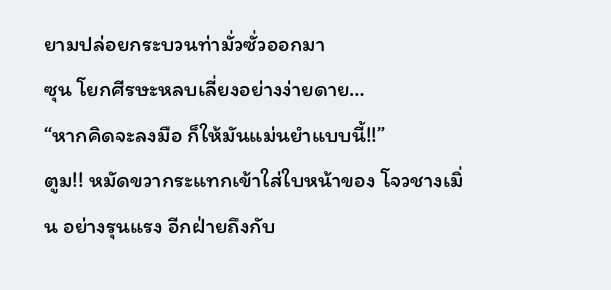ยามปล่อยกระบวนท่ามั่วซั่วออกมา
ซุน โยกศีรษะหลบเลี่ยงอย่างง่ายดาย…
“หากคิดจะลงมือ ก็ให้มันแม่นยำแบบนี้!!”
ตูม!! หมัดขวากระแทกเข้าใส่ใบหน้าของ โจวชางเมิ่น อย่างรุนแรง อีกฝ่ายถึงกับ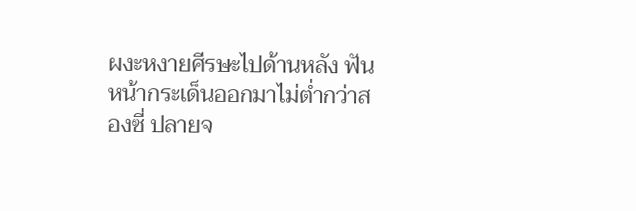ผงะหงายศีรษะไปด้านหลัง ฟันหน้ากระเด็นออกมาไม่ต่ำกว่าสองซี่ ปลายจ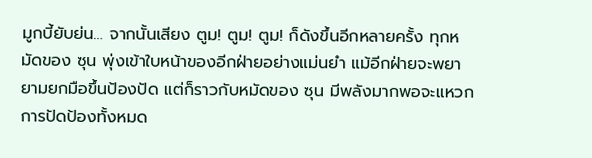มูกบี้ยับย่น… จากนั้นเสียง ตูม! ตูม! ตูม! ก็ดังขึ้นอีกหลายครั้ง ทุกหมัดของ ซุน พุ่งเข้าใบหน้าของอีกฝ่ายอย่างแม่นยำ แม้อีกฝ่ายจะพยายามยกมือขึ้นป้องปัด แต่ก็ราวกับหมัดของ ซุน มีพลังมากพอจะแหวกการปัดป้องทั้งหมด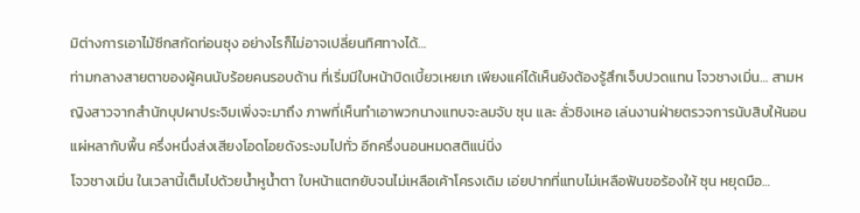มิต่างการเอาไม้ซีกสกัดท่อนซุง อย่างไรก็ไม่อาจเปลี่ยนทิศทางได้…
ท่ามกลางสายตาของผู้คนนับร้อยคนรอบด้าน ที่เริ่มมีใบหน้าบิดเบี้ยวเหยเก เพียงแค่ได้เห็นยังต้องรู้สึกเจ็บปวดแทน โจวชางเมิ่น… สามหญิงสาวจากสำนักบุปผาประจิมเพิ่งจะมาถึง ภาพที่เห็นทำเอาพวกนางแทบจะลมจับ ซุน และ ลั่วชิงเหอ เล่นงานฝ่ายตรวจการนับสิบให้นอนแผ่หลากับพื้น ครึ่งหนึ่งส่งเสียงโอดโอยดังระงมไปทั่ว อีกครึ่งนอนหมดสติแน่นิ่ง
โจวชางเมิ่น ในเวลานี้เต็มไปด้วยน้ำหูน้ำตา ใบหน้าแตกยับจนไม่เหลือเค้าโครงเดิม เอ่ยปากที่แทบไม่เหลือฟันขอร้องให้ ซุน หยุดมือ…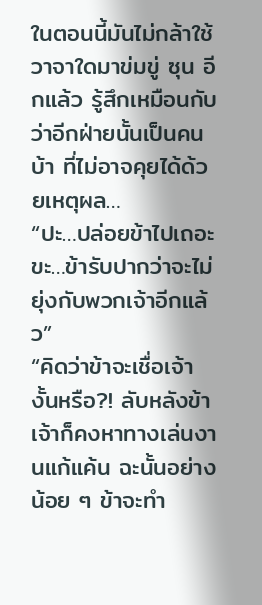ในตอนนี้มันไม่กล้าใช้วาจาใดมาข่มขู่ ซุน อีกแล้ว รู้สึกเหมือนกับว่าอีกฝ่ายนั้นเป็นคนบ้า ที่ไม่อาจคุยได้ด้วยเหตุผล…
“ปะ…ปล่อยข้าไปเถอะ ขะ…ข้ารับปากว่าจะไม่ยุ่งกับพวกเจ้าอีกแล้ว”
“คิดว่าข้าจะเชื่อเจ้างั้นหรือ?! ลับหลังข้าเจ้าก็คงหาทางเล่นงานแก้แค้น ฉะนั้นอย่างน้อย ๆ ข้าจะทำ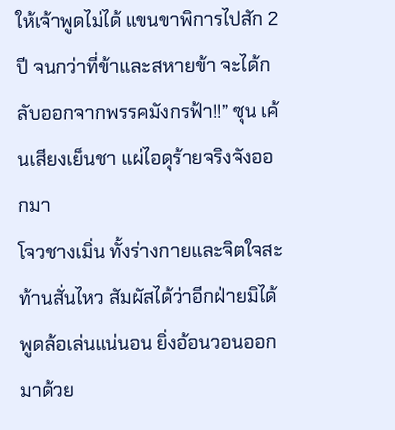ให้เจ้าพูดไม่ได้ แขนขาพิการไปสัก 2 ปี จนกว่าที่ข้าและสหายข้า จะได้กลับออกจากพรรคมังกรฟ้า!!” ซุน เค้นเสียงเย็นชา แผ่ไอดุร้ายจริงจังออกมา
โจวชางเมิ่น ทั้งร่างกายและจิตใจสะท้านสั่นไหว สัมผัสได้ว่าอีกฝ่ายมิได้พูดล้อเล่นแน่นอน ยิ่งอ้อนวอนออกมาด้วย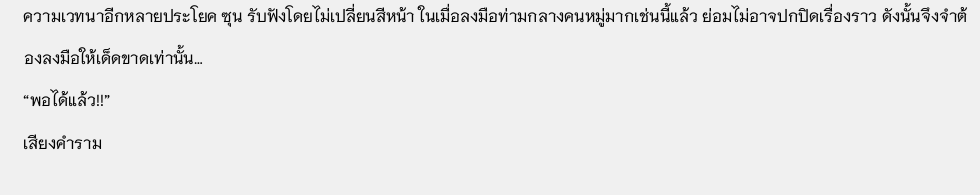ความเวทนาอีกหลายประโยค ซุน รับฟังโดยไม่เปลี่ยนสีหน้า ในเมื่อลงมือท่ามกลางคนหมู่มากเช่นนี้แล้ว ย่อมไม่อาจปกปิดเรื่องราว ดังนั้นจึงจำต้องลงมือให้เด็ดขาดเท่านั้น…
“พอได้แล้ว!!”
เสียงคำราม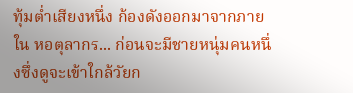ทุ้มต่ำเสียงหนึ่ง ก้องดังออกมาจากภายใน หอตุลากร... ก่อนจะมีชายหนุ่มคนหนึ่งซึ่งดูจะเข้าใกล้วัยก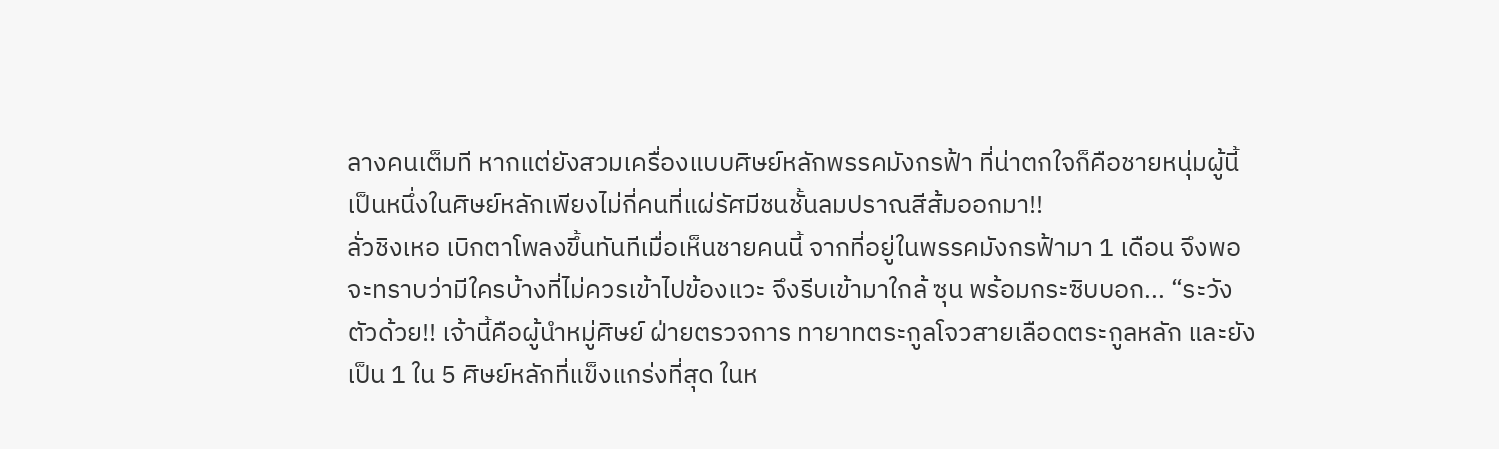ลางคนเต็มที หากแต่ยังสวมเครื่องแบบศิษย์หลักพรรคมังกรฟ้า ที่น่าตกใจก็คือชายหนุ่มผู้นี้ เป็นหนึ่งในศิษย์หลักเพียงไม่กี่คนที่แผ่รัศมีชนชั้นลมปราณสีส้มออกมา!!
ลั่วชิงเหอ เบิกตาโพลงขึ้นทันทีเมื่อเห็นชายคนนี้ จากที่อยู่ในพรรคมังกรฟ้ามา 1 เดือน จึงพอจะทราบว่ามีใครบ้างที่ไม่ควรเข้าไปข้องแวะ จึงรีบเข้ามาใกล้ ซุน พร้อมกระซิบบอก... “ระวังตัวด้วย!! เจ้านี้คือผู้นำหมู่ศิษย์ ฝ่ายตรวจการ ทายาทตระกูลโจวสายเลือดตระกูลหลัก และยังเป็น 1 ใน 5 ศิษย์หลักที่แข็งแกร่งที่สุด ในห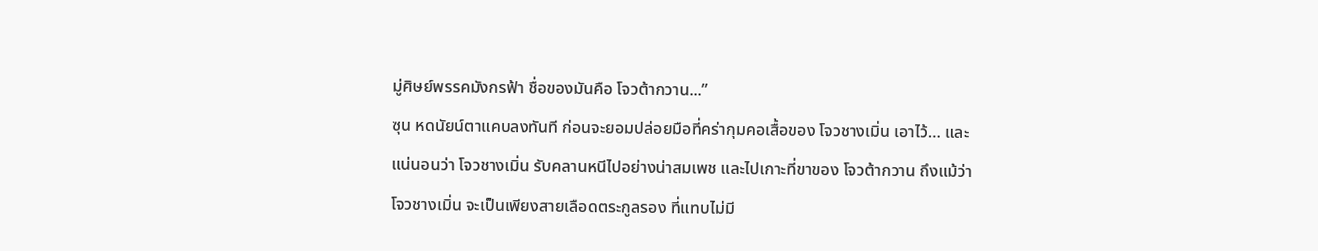มู่ศิษย์พรรคมังกรฟ้า ชื่อของมันคือ โจวต้ากวาน...”
ซุน หดนัยน์ตาแคบลงทันที ก่อนจะยอมปล่อยมือที่คร่ากุมคอเสื้อของ โจวชางเมิ่น เอาไว้… และแน่นอนว่า โจวชางเมิ่น รับคลานหนีไปอย่างน่าสมเพช และไปเกาะที่ขาของ โจวต้ากวาน ถึงแม้ว่า โจวชางเมิ่น จะเป็นเพียงสายเลือดตระกูลรอง ที่แทบไม่มี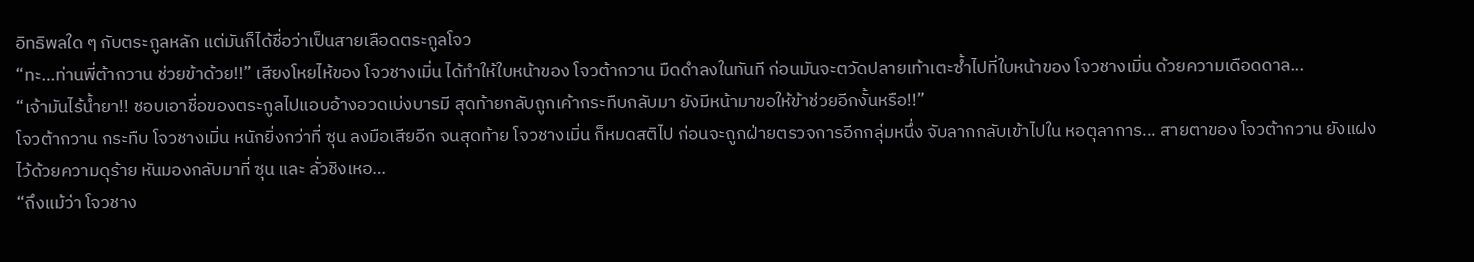อิทธิพลใด ๆ กับตระกูลหลัก แต่มันก็ได้ชื่อว่าเป็นสายเลือดตระกูลโจว
“ทะ…ท่านพี่ต้ากวาน ช่วยข้าด้วย!!” เสียงโหยไห้ของ โจวชางเมิ่น ได้ทำให้ใบหน้าของ โจวต้ากวาน มืดดำลงในทันที ก่อนมันจะตวัดปลายเท้าเตะซ้ำไปที่ใบหน้าของ โจวชางเมิ่น ด้วยความเดือดดาล...
“เจ้ามันไร้น้ำยา!! ชอบเอาชื่อของตระกูลไปแอบอ้างอวดเบ่งบารมี สุดท้ายกลับถูกเค้ากระทืบกลับมา ยังมีหน้ามาขอให้ข้าช่วยอีกงั้นหรือ!!”
โจวต้ากวาน กระทืบ โจวชางเมิ่น หนักยิ่งกว่าที่ ซุน ลงมือเสียอีก จนสุดท้าย โจวชางเมิ่น ก็หมดสติไป ก่อนจะถูกฝ่ายตรวจการอีกกลุ่มหนึ่ง จับลากกลับเข้าไปใน หอตุลาการ... สายตาของ โจวต้ากวาน ยังแฝงไว้ด้วยความดุร้าย หันมองกลับมาที่ ซุน และ ลั่วชิงเหอ…
“ถึงแม้ว่า โจวชาง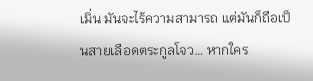เมิ่น มันจะไร้ความสามารถ แต่มันก็ถือเป็นสายเลือดตระกูลโจว… หากใคร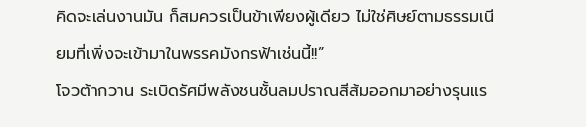คิดจะเล่นงานมัน ก็สมควรเป็นข้าเพียงผู้เดียว ไม่ใช่ศิษย์ตามธรรมเนียมที่เพิ่งจะเข้ามาในพรรคมังกรฟ้าเช่นนี้!!”
โจวต้ากวาน ระเบิดรัศมีพลังชนชั้นลมปราณสีส้มออกมาอย่างรุนแร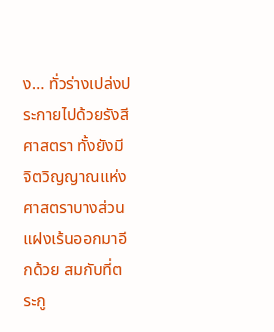ง… ทั่วร่างเปล่งประกายไปด้วยรังสีศาสตรา ทั้งยังมีจิตวิญญาณแห่งศาสตราบางส่วนแฝงเร้นออกมาอีกด้วย สมกับที่ตระกู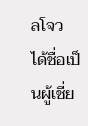ลโจว ได้ชื่อเป็นผู้เชี่ย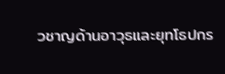วชาญด้านอาวุธและยุทโธปกร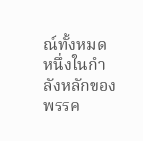ณ์ทั้งหมด หนึ่งในกำลังหลักของพรรค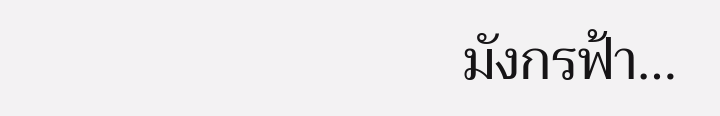มังกรฟ้า…